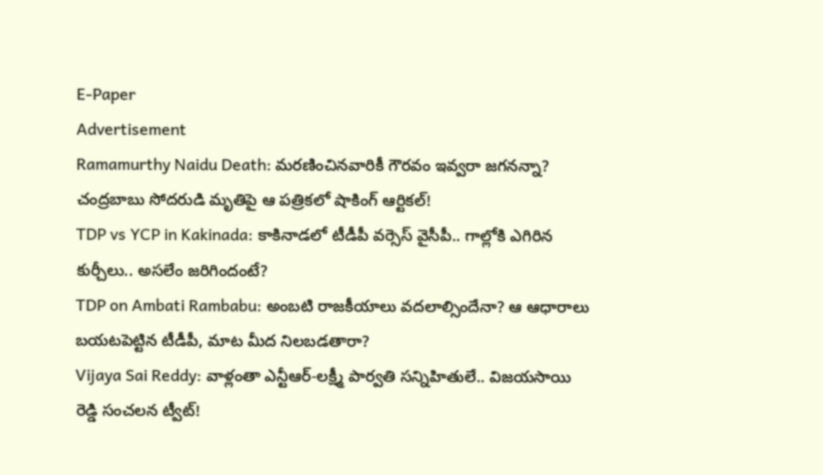E-Paper
Advertisement
Ramamurthy Naidu Death: మరణించినవారికీ గౌరవం ఇవ్వరా జగనన్నా? చంద్రబాబు సోదరుడి మృతిపై ఆ పత్రికలో షాకింగ్ ఆర్టికల్!
TDP vs YCP in Kakinada: కాకినాడలో టీడీపీ వర్సెస్ వైసీపీ.. గాల్లోకి ఎగిరిన కుర్చీలు.. అసలేం జరిగిందంటే?
TDP on Ambati Rambabu: అంబటి రాజకీయాలు వదలాల్సిందేనా? ఆ ఆధారాలు బయటపెట్టిన టీడీపీ, మాట మీద నిలబడతారా?
Vijaya Sai Reddy: వాళ్లంతా ఎన్టీఆర్-ల‌క్ష్మీ పార్వ‌తి స‌న్నిహితులే.. విజ‌య‌సాయి రెడ్డి సంచ‌ల‌న ట్వీట్!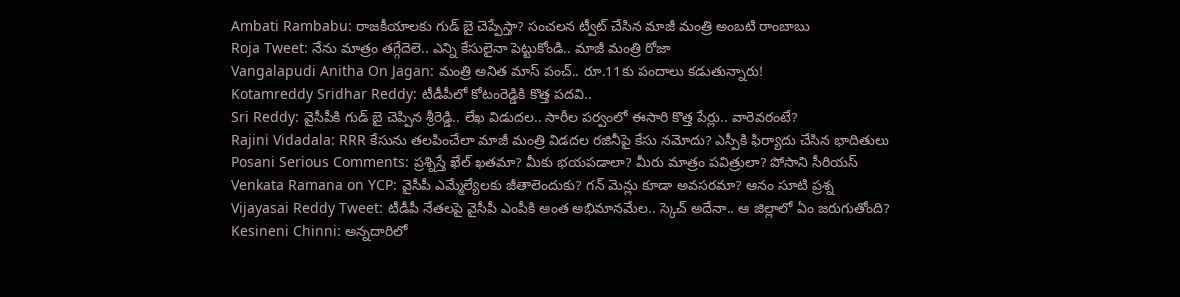Ambati Rambabu: రాజకీయాలకు గుడ్ బై చెప్పేస్తా? సంచలన ట్వీట్ చేసిన మాజీ మంత్రి అంబటి రాంబాబు
Roja Tweet: నేను మాత్రం తగ్గేదెలె.. ఎన్ని కేసులైనా పెట్టుకోండి.. మాజీ మంత్రి రోజా
Vangalapudi Anitha On Jagan: మంత్రి అనిత మాస్ పంచ్.. రూ.11కు పందాలు కడుతున్నారు!
Kotamreddy Sridhar Reddy: టీడీపీలో కోటంరెడ్డికి కొత్త పదవి..
Sri Reddy: వైసీపీకి గుడ్ బై చెప్పిన శ్రీరెడ్డి.. లేఖ విడుదల.. సారీల పర్వంలో ఈసారి కొత్త పేర్లు.. వారెవరంటే?
Rajini Vidadala: RRR కేసును తలపించేలా మాజీ మంత్రి విడదల రజినీపై కేసు నమోదు? ఎస్పీకి ఫిర్యాదు చేసిన భాదితులు
Posani Serious Comments: ప్రశ్నిస్తే ఖేల్ ఖతమా? మీకు భయపడాలా? మీరు మాత్రం పవిత్రులా? పోసాని సీరియస్
Venkata Ramana on YCP: వైసీపీ ఎమ్మేల్యేలకు జీతాలెందుకు? గన్ మెన్లు కూడా అవసరమా? ఆనం సూటి ప్రశ్న
Vijayasai Reddy Tweet: టీడీపీ నేతలపై వైసీపీ ఎంపీకి అంత అభిమానమేల.. స్కెచ్ అదేనా.. ఆ జిల్లాలో ఏం జరుగుతోంది?
Kesineni Chinni: అన్నదారిలో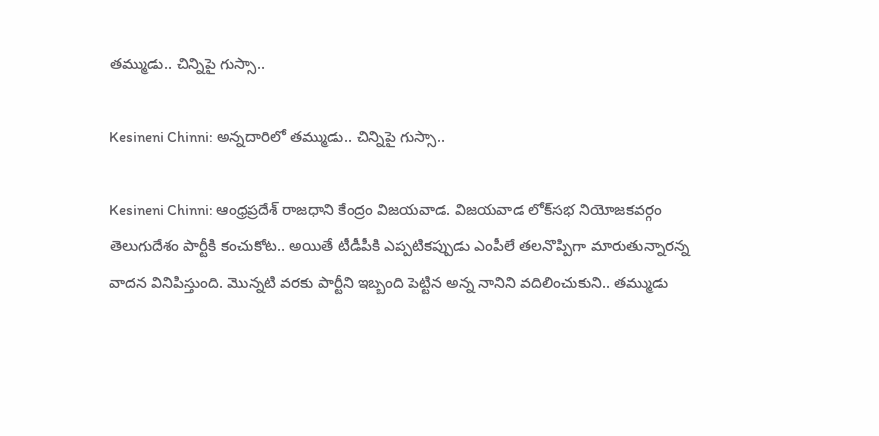తమ్ముడు.. చిన్నిపై గుస్సా..

Kesineni Chinni: అన్నదారిలో తమ్ముడు.. చిన్నిపై గుస్సా..

Kesineni Chinni: ఆంధ్రప్రదేశ్ రాజధాని కేంద్రం విజయవాడ. విజయవాడ లోక్‌సభ నియోజకవర్గం తెలుగుదేశం పార్టీకి కంచుకోట.. అయితే టీడీపీకి ఎప్పటికప్పుడు ఎంపీలే తలనొప్పిగా మారుతున్నారన్న వాదన వినిపిస్తుంది. మొన్నటి వరకు పార్టీని ఇబ్బంది పెట్టిన అన్న నానిని వదిలించుకుని.. తమ్ముడు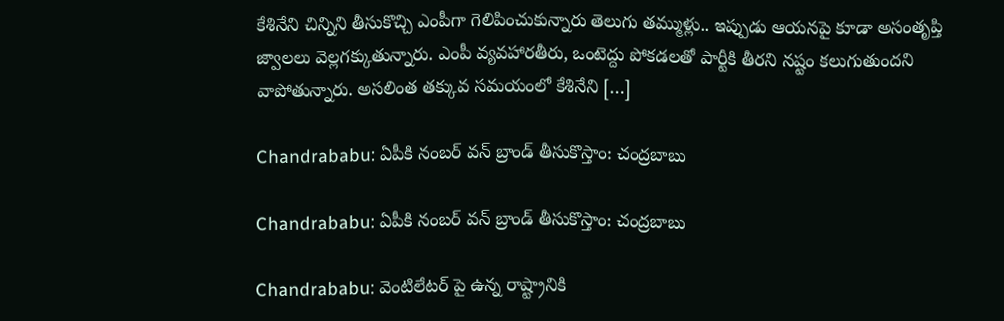కేశినేని చిన్నిని తీసుకొచ్చి ఎంపీగా గెలిపించుకున్నారు తెలుగు తమ్ముళ్లు.. ఇప్పుడు ఆయనపై కూడా అసంతృప్తి జ్వాలలు వెల్లగక్కుతున్నారు. ఎంపీ వ్యవహారతీరు, ఒంటెద్దు పోకడలతో పార్టీకి తీరని నష్టం కలుగుతుందని వాపోతున్నారు. అసలింత తక్కువ సమయంలో కేశినేని […]

Chandrababu: ఏపీకి నంబ‌ర్ వ‌న్ బ్రాండ్ తీసుకొస్తాం: చంద్ర‌బాబు

Chandrababu: ఏపీకి నంబ‌ర్ వ‌న్ బ్రాండ్ తీసుకొస్తాం: చంద్ర‌బాబు

Chandrababu: వెంటిలేట‌ర్ పై ఉన్న రాష్ట్రానికి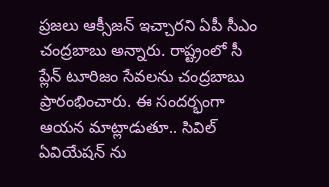ప్ర‌జ‌లు ఆక్సీజ‌న్ ఇచ్చార‌ని ఏపీ సీఎం చంద్ర‌బాబు అన్నారు. రాష్ట్రంలో సీ ప్లేన్ టూరిజం సేవ‌ల‌ను చంద్ర‌బాబు ప్రారంభించారు. ఈ సంద‌ర్భంగా ఆయ‌న మాట్లాడుతూ.. సివిల్ ఏవియేష‌న్ ను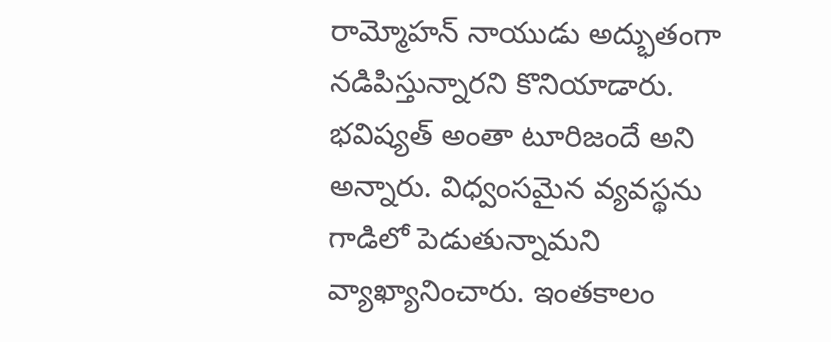రామ్మోహ‌న్ నాయుడు అద్భుతంగా నడిపిస్తున్నార‌ని కొనియాడారు. భ‌విష్య‌త్ అంతా టూరిజందే అని అన్నారు. విధ్వంసమైన వ్య‌వ‌స్థ‌ను గాడిలో పెడుతున్నామ‌ని వ్యాఖ్యానించారు. ఇంత‌కాలం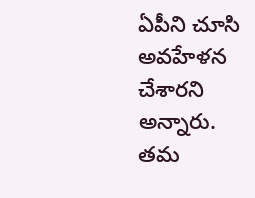ఏపీని చూసి అవ‌హేళ‌న చేశారని అన్నారు. త‌మ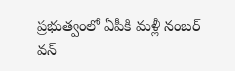ప్ర‌భుత్వంలో ఏపీకి మ‌ళ్లీ నంబ‌ర్ వ‌న్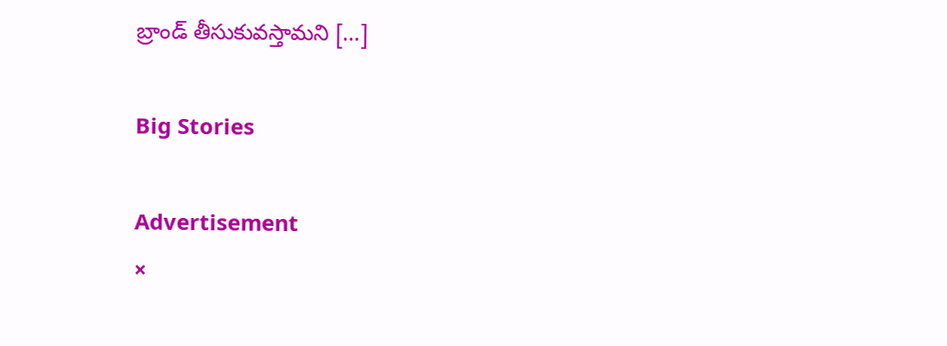బ్రాండ్ తీసుకువ‌స్తామ‌ని […]

Big Stories

Advertisement
×